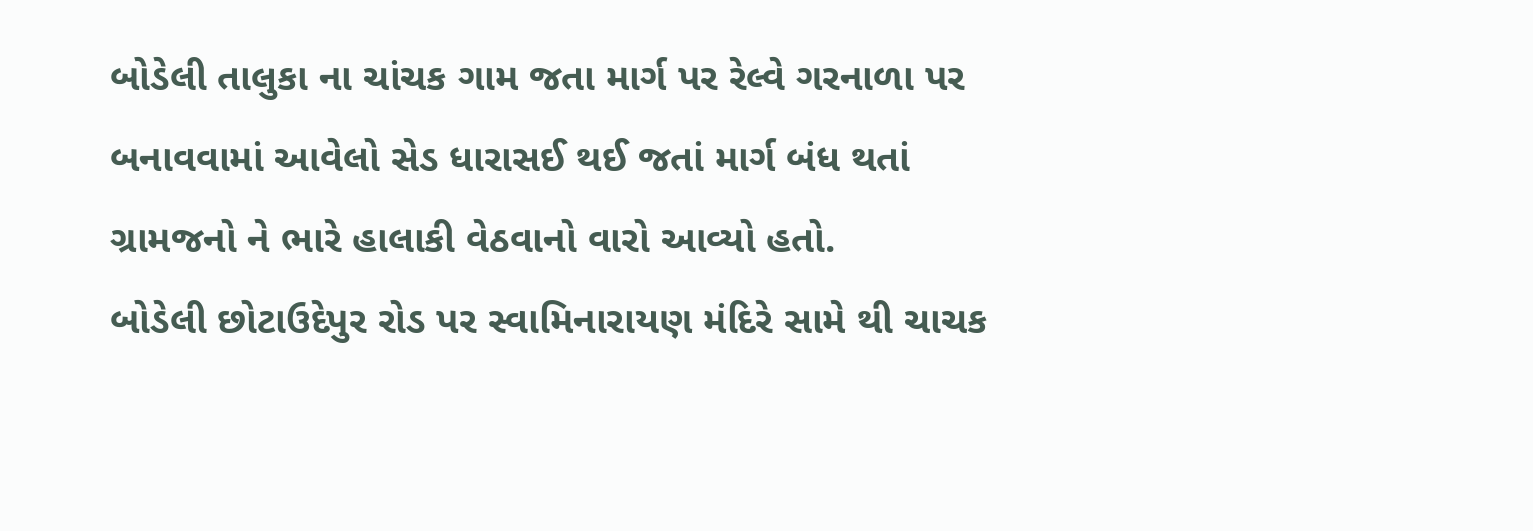બોડેલી તાલુકા ના ચાંચક ગામ જતા માર્ગ પર રેલ્વે ગરનાળા પર બનાવવામાં આવેલો સેડ ધારાસઈ થઈ જતાં માર્ગ બંધ થતાં ગ્રામજનો ને ભારે હાલાકી વેઠવાનો વારો આવ્યો હતો.
બોડેલી છોટાઉદેપુર રોડ પર સ્વામિનારાયણ મંદિરે સામે થી ચાચક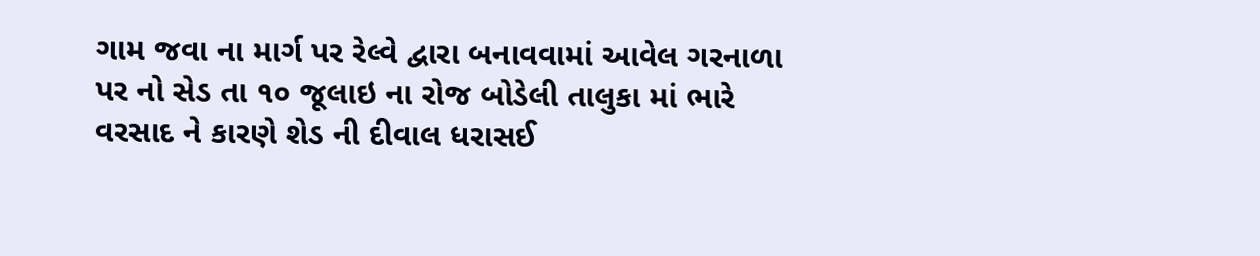ગામ જવા ના માર્ગ પર રેલ્વે દ્વારા બનાવવામાં આવેલ ગરનાળા પર નો સેડ તા ૧૦ જૂલાઇ ના રોજ બોડેલી તાલુકા માં ભારે વરસાદ ને કારણે શેડ ની દીવાલ ધરાસઈ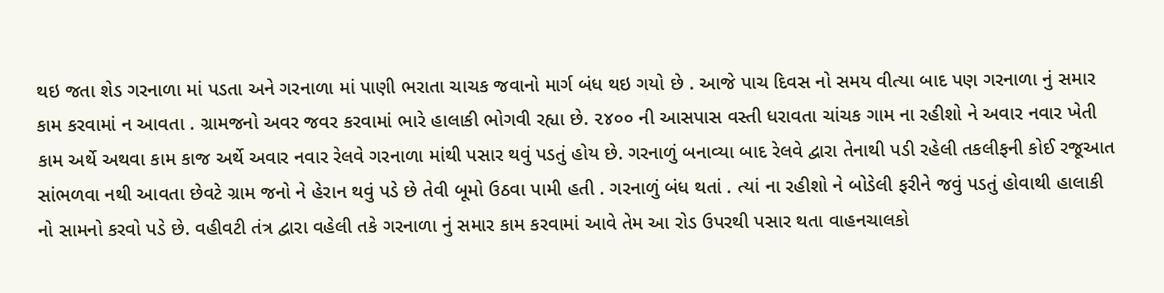થઇ જતા શેડ ગરનાળા માં પડતા અને ગરનાળા માં પાણી ભરાતા ચાચક જવાનો માર્ગ બંધ થઇ ગયો છે . આજે પાચ દિવસ નો સમય વીત્યા બાદ પણ ગરનાળા નું સમાર કામ કરવામાં ન આવતા . ગ્રામજનો અવર જવર કરવામાં ભારે હાલાકી ભોગવી રહ્યા છે. ૨૪૦૦ ની આસપાસ વસ્તી ધરાવતા ચાંચક ગામ ના રહીશો ને અવાર નવાર ખેતી કામ અર્થે અથવા કામ કાજ અર્થે અવાર નવાર રેલવે ગરનાળા માંથી પસાર થવું પડતું હોય છે. ગરનાળું બનાવ્યા બાદ રેલવે દ્વારા તેનાથી પડી રહેલી તકલીફની કોઈ રજૂઆત સાંભળવા નથી આવતા છેવટે ગ્રામ જનો ને હેરાન થવું પડે છે તેવી બૂમો ઉઠવા પામી હતી . ગરનાળું બંધ થતાં . ત્યાં ના રહીશો ને બોડેલી ફરીને જવું પડતું હોવાથી હાલાકી નો સામનો કરવો પડે છે. વહીવટી તંત્ર દ્વારા વહેલી તકે ગરનાળા નું સમાર કામ કરવામાં આવે તેમ આ રોડ ઉપરથી પસાર થતા વાહનચાલકો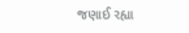જણાઈ રહ્યા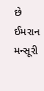છે
ઈમરાન મન્સૂરી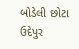બોડેલી છોટા ઉદેપુર